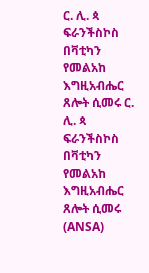ር. ሊ. ጳ ፍራንችስኮስ በቫቲካን የመልአከ እግዚአብሔር ጸሎት ሲመሩ ር. ሊ. ጳ ፍራንችስኮስ በቫቲካን የመልአከ እግዚአብሔር ጸሎት ሲመሩ  (ANSA)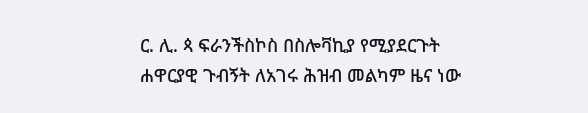ር. ሊ. ጳ ፍራንችስኮስ በስሎቫኪያ የሚያደርጉት ሐዋርያዊ ጉብኝት ለአገሩ ሕዝብ መልካም ዜና ነው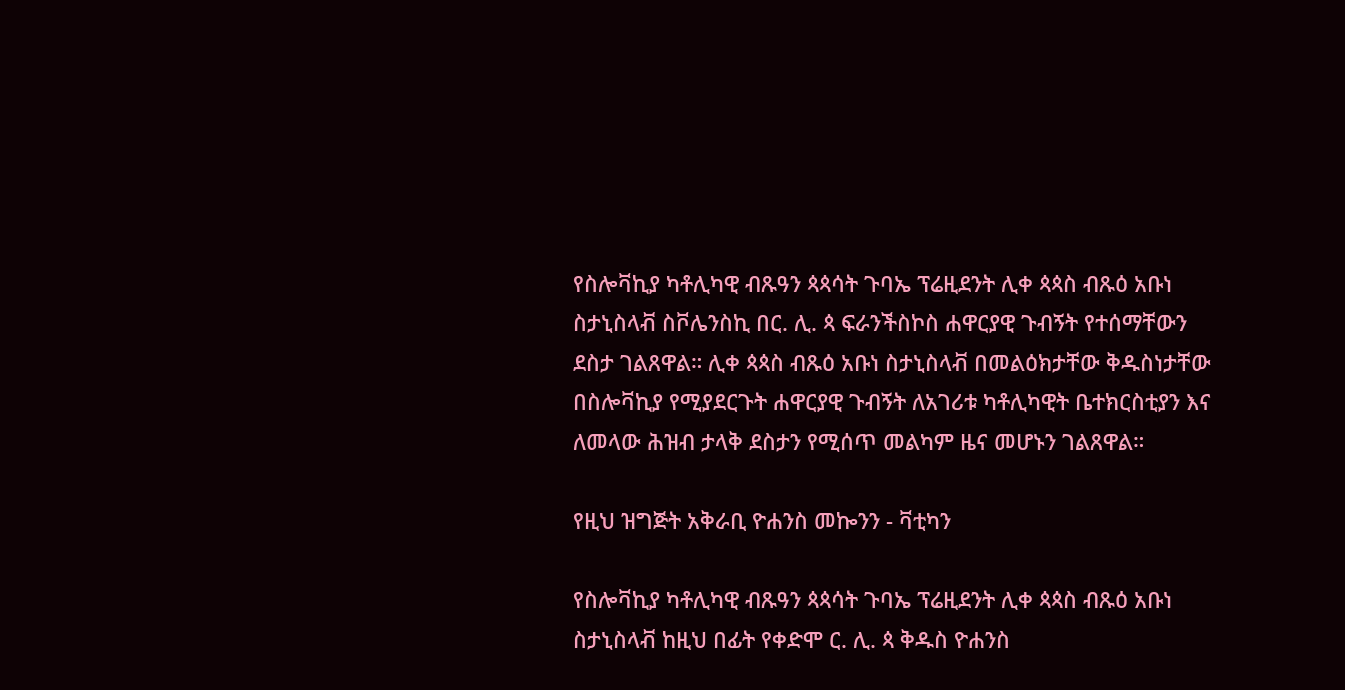የስሎቫኪያ ካቶሊካዊ ብጹዓን ጳጳሳት ጉባኤ ፕሬዚደንት ሊቀ ጳጳስ ብጹዕ አቡነ ስታኒስላቭ ስቮሌንስኪ በር. ሊ. ጳ ፍራንችስኮስ ሐዋርያዊ ጉብኝት የተሰማቸውን ደስታ ገልጸዋል። ሊቀ ጳጳስ ብጹዕ አቡነ ስታኒስላቭ በመልዕክታቸው ቅዱስነታቸው በስሎቫኪያ የሚያደርጉት ሐዋርያዊ ጉብኝት ለአገሪቱ ካቶሊካዊት ቤተክርስቲያን እና ለመላው ሕዝብ ታላቅ ደስታን የሚሰጥ መልካም ዜና መሆኑን ገልጸዋል።

የዚህ ዝግጅት አቅራቢ ዮሐንስ መኰንን - ቫቲካን

የስሎቫኪያ ካቶሊካዊ ብጹዓን ጳጳሳት ጉባኤ ፕሬዚደንት ሊቀ ጳጳስ ብጹዕ አቡነ ስታኒስላቭ ከዚህ በፊት የቀድሞ ር. ሊ. ጳ ቅዱስ ዮሐንስ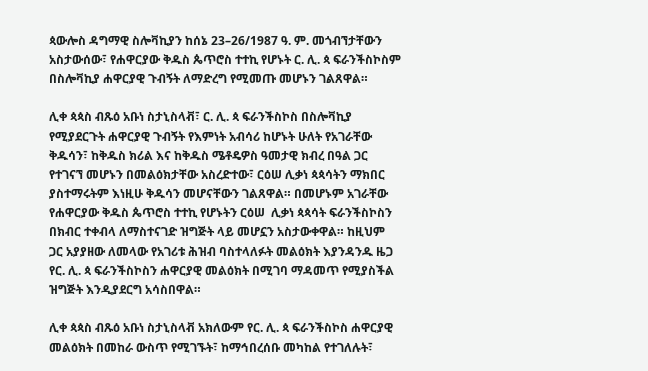ጳውሎስ ዳግማዊ ስሎቫኪያን ከሰኔ 23–26/1987 ዓ. ም. መጎብኘታቸውን አስታውሰው፣ የሐዋርያው ቅዱስ ጴጥሮስ ተተኪ የሆኑት ር. ሊ. ጳ ፍራንችስኮስም በስሎቫኪያ ሐዋርያዊ ጉብኝት ለማድረግ የሚመጡ መሆኑን ገልጸዋል።

ሊቀ ጳጳስ ብጹዕ አቡነ ስታኒስላቭ፣ ር. ሊ. ጳ ፍራንችስኮስ በስሎቫኪያ የሚያደርጉት ሐዋርያዊ ጉብኝት የእምነት አብሳሪ ከሆኑት ሁለት የአገራቸው ቅዱሳን፣ ከቅዱስ ክሪል እና ከቅዱስ ሜቶዴዎስ ዓመታዊ ክብረ በዓል ጋር የተገናኘ መሆኑን በመልዕክታቸው አስረድተው፣ ርዕሠ ሊቃነ ጳጳሳትን ማክበር ያስተማሩትም እነዚሁ ቅዱሳን መሆናቸውን ገልጸዋል። በመሆኑም አገራቸው የሐዋርያው ቅዱስ ጴጥሮስ ተተኪ የሆኑትን ርዕሠ  ሊቃነ ጳጳሳት ፍራንችስኮስን በክብር ተቀብላ ለማስተናገድ ዝግጅት ላይ መሆኗን አስታውቀዋል። ከዚህም ጋር አያያዘው ለመላው የአገሪቱ ሕዝብ ባስተላለፉት መልዕክት እያንዳንዱ ዜጋ የር. ሊ. ጳ ፍራንችስኮስን ሐዋርያዊ መልዕክት በሚገባ ማዳመጥ የሚያስችል ዝግጅት እንዲያደርግ አሳስበዋል።

ሊቀ ጳጳስ ብጹዕ አቡነ ስታኒስላቭ አክለውም የር. ሊ. ጳ ፍራንችስኮስ ሐዋርያዊ መልዕክት በመከራ ውስጥ የሚገኙት፣ ከማኅበረሰቡ መካከል የተገለሉት፣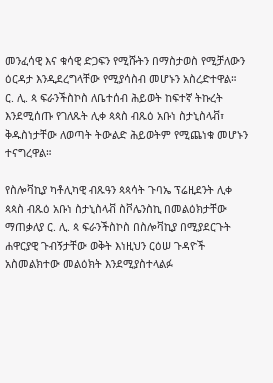መንፈሳዊ እና ቁሳዊ ድጋፍን የሚሹትን በማስታወስ የሚቻለውን ዕርዳታ እንዲደረግላቸው የሚያሳስብ መሆኑን አስረድተዋል። ር. ሊ. ጳ ፍራንችስኮስ ለቤተሰብ ሕይወት ከፍተኛ ትኩረት እንደሚሰጡ የገለጹት ሊቀ ጳጳስ ብጹዕ አቡነ ስታኒስላቭ፣ ቅዱስነታቸው ለወጣት ትውልድ ሕይወትም የሚጨነቁ መሆኑን ተናግረዋል።

የስሎቫኪያ ካቶሊካዊ ብጹዓን ጳጳሳት ጉባኤ ፕሬዚደንት ሊቀ ጳጳስ ብጹዕ አቡነ ስታኒስላቭ ስቮሌንስኪ በመልዕክታቸው ማጠቃለያ ር. ሊ. ጳ ፍራንችስኮስ በስሎቫኪያ በሚያደርጉት ሐዋርያዊ ጉብኝታቸው ወቅት እነዚህን ርዕሠ ጉዳዮች አስመልክተው መልዕክት እንደሚያስተላልፉ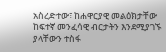አስረድተው፣ ከሐዋርያዊ መልዕክታቸው ከፍተኛ መንፈሳዊ ብርታትን እንደሚያገኙ ያላቸውን ተስፋ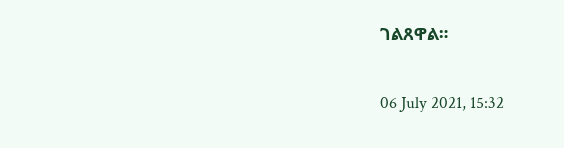ገልጸዋል።

06 July 2021, 15:32